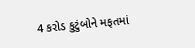4 કરોડ કુટુંબોને મફતમાં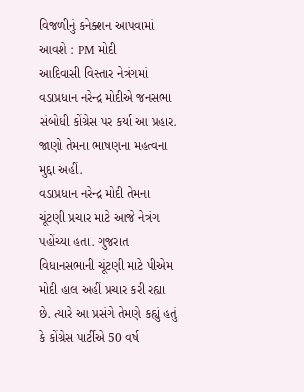વિજળીનું કનેક્શન આપવામાં આવશે : PM મોદી
આદિવાસી વિસ્તાર નેત્રંગમાં વડાપ્રધાન નરેન્દ્ર મોદીએ જનસભા સંબોધી કોંગ્રેસ પર કર્યા આ પ્રહાર. જાણો તેમના ભાષણના મહત્વના મુદ્દા અહીં.
વડાપ્રધાન નરેન્દ્ર મોદી તેમના ચૂંટણી પ્રચાર માટે આજે નેત્રંગ પહોંચ્યા હતા. ગુજરાત વિધાનસભાની ચૂંટણી માટે પીએમ મોદી હાલ અહીં પ્રચાર કરી રહ્યા છે. ત્યારે આ પ્રસંગે તેમણે કહ્યું હતું કે કોંગ્રેસ પાર્ટીએ 50 વર્ષ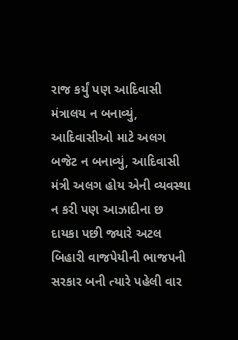રાજ કર્યું પણ આદિવાસી મંત્રાલય ન બનાવ્યું, આદિવાસીઓ માટે અલગ બજેટ ન બનાવ્યું, આદિવાસી મંત્રી અલગ હોય એની વ્યવસ્થા ન કરી પણ આઝાદીના છ દાયકા પછી જ્યારે અટલ બિહારી વાજપેયીની ભાજપની સરકાર બની ત્યારે પહેલી વાર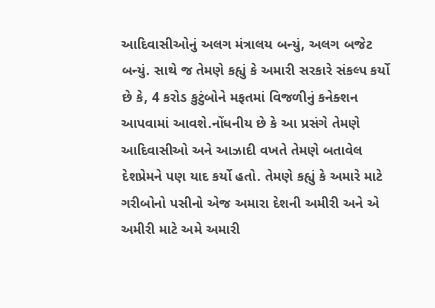આદિવાસીઓનું અલગ મંત્રાલય બન્યું, અલગ બજેટ બન્યું. સાથે જ તેમણે કહ્યું કે અમારી સરકારે સંકલ્પ કર્યો છે કે, 4 કરોડ કુટુંબોને મફતમાં વિજળીનું કનેક્શન આપવામાં આવશે.નોંધનીય છે કે આ પ્રસંગે તેમણે આદિવાસીઓ અને આઝાદી વખતે તેમણે બતાવેલ દેશપ્રેમને પણ યાદ કર્યો હતો. તેમણે કહ્યું કે અમારે માટે ગરીબોનો પસીનો એજ અમારા દેશની અમીરી અને એ અમીરી માટે અમે અમારી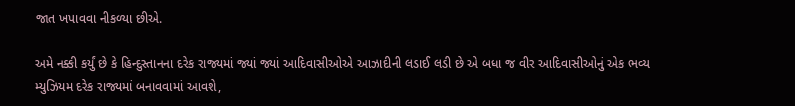જાત ખપાવવા નીકળ્યા છીએ.

અમે નક્કી કર્યું છે કે હિન્દુસ્તાનના દરેક રાજ્યમાં જ્યાં જ્યાં આદિવાસીઓએ આઝાદીની લડાઈ લડી છે એ બધા જ વીર આદિવાસીઓનું એક ભવ્ય મ્યુઝિયમ દરેક રાજ્યમાં બનાવવામાં આવશે,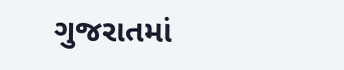ગુજરાતમાં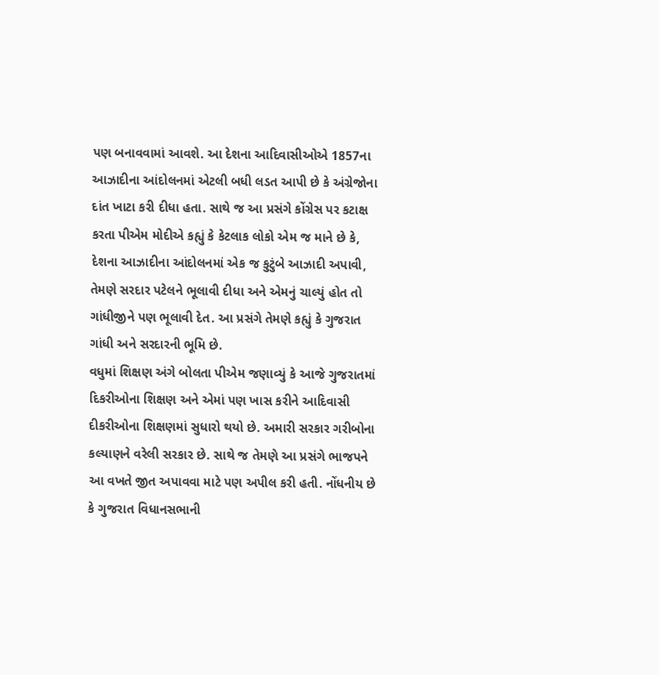પણ બનાવવામાં આવશે. આ દેશના આદિવાસીઓએ 1857ના આઝાદીના આંદોલનમાં એટલી બધી લડત આપી છે કે અંગ્રેજોના દાંત ખાટા કરી દીધા હતા. સાથે જ આ પ્રસંગે કોંગ્રેસ પર કટાક્ષ કરતા પીએમ મોદીએ કહ્યું કે કેટલાક લોકો એમ જ માને છે કે, દેશના આઝાદીના આંદોલનમાં એક જ કુટુંબે આઝાદી અપાવી, તેમણે સરદાર પટેલને ભૂલાવી દીધા અને એમનું ચાલ્યું હોત તો ગાંધીજીને પણ ભૂલાવી દેત. આ પ્રસંગે તેમણે કહ્યું કે ગુજરાત ગાંધી અને સરદારની ભૂમિ છે.
વધુમાં શિક્ષણ અંગે બોલતા પીએમ જણાવ્યું કે આજે ગુજરાતમાં દિકરીઓના શિક્ષણ અને એમાં પણ ખાસ કરીને આદિવાસી દીકરીઓના શિક્ષણમાં સુધારો થયો છે. અમારી સરકાર ગરીબોના કલ્યાણને વરેલી સરકાર છે. સાથે જ તેમણે આ પ્રસંગે ભાજપને આ વખતે જીત અપાવવા માટે પણ અપીલ કરી હતી. નોંધનીય છે કે ગુજરાત વિધાનસભાની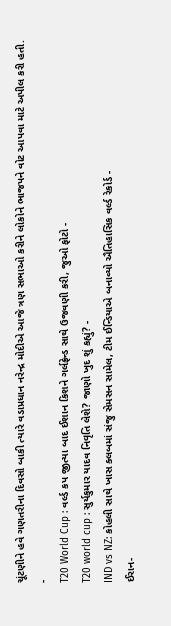ચૂંટણીને હવે ગણતરીના દિવસો બાકી ત્યારે વડાપ્રધાન નરેન્દ્ર મોદીએ આજે ત્રણ સભાઓ કરીને લોકોને ભાજપને વોટ આપવા માટે અપીલ કરી હતી.
-
T20 World Cup : વર્લ્ડ કપ જીત્યા બાદ ઈશાન કિશને ગર્લફ્રેન્ડ સાથે ઉજવણી કરી, જુઓ ફોટો -
T20 world cup : સુર્યકુમાર યાદવ નિવૃતિ લેશે? જાણો ખુદ શું કહ્યું? -
IND vs NZ: કોહલી સાથે ખાસ ક્લબમાં સંજુ સેમસન સામેલ, ટીમ ઈન્ડિયાએ બનાવ્યો ઐતિહાસિક વર્લ્ડ રેકોર્ડ -
ઈરાન-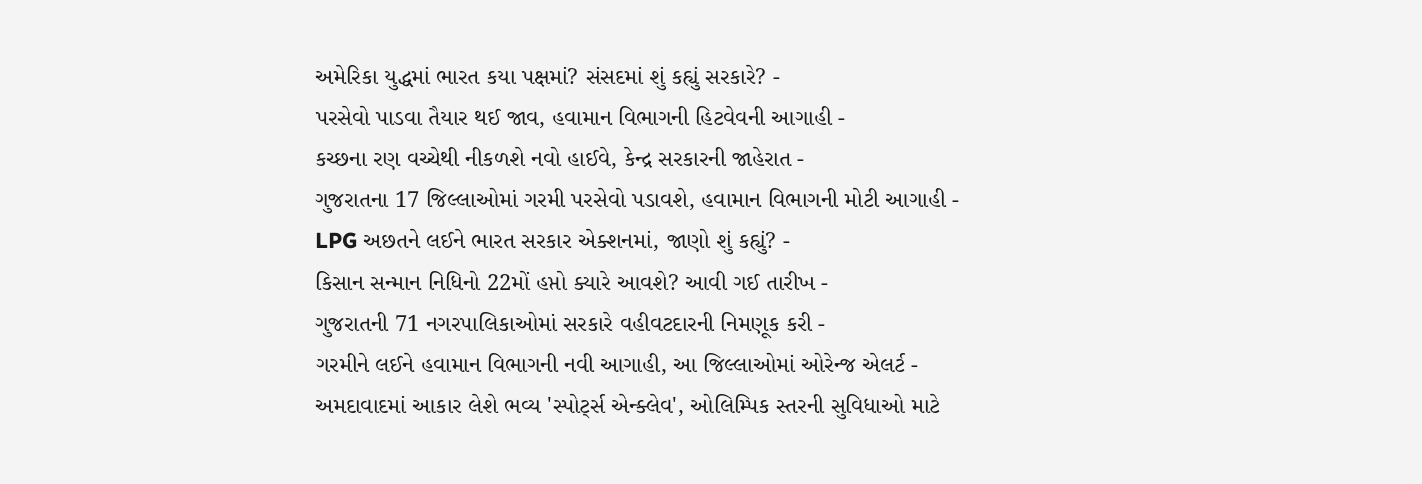અમેરિકા યુદ્ધમાં ભારત કયા પક્ષમાં? સંસદમાં શું કહ્યું સરકારે? -
પરસેવો પાડવા તૈયાર થઈ જાવ, હવામાન વિભાગની હિટવેવની આગાહી -
કચ્છના રણ વચ્ચેથી નીકળશે નવો હાઈવે, કેન્દ્ર સરકારની જાહેરાત -
ગુજરાતના 17 જિલ્લાઓમાં ગરમી પરસેવો પડાવશે, હવામાન વિભાગની મોટી આગાહી -
LPG અછતને લઈને ભારત સરકાર એક્શનમાં, જાણો શું કહ્યું? -
કિસાન સન્માન નિધિનો 22મોં હપ્તો ક્યારે આવશે? આવી ગઈ તારીખ -
ગુજરાતની 71 નગરપાલિકાઓમાં સરકારે વહીવટદારની નિમણૂક કરી -
ગરમીને લઈને હવામાન વિભાગની નવી આગાહી, આ જિલ્લાઓમાં ઓરેન્જ એલર્ટ -
અમદાવાદમાં આકાર લેશે ભવ્ય 'સ્પોર્ટ્સ એન્ક્લેવ', ઓલિમ્પિક સ્તરની સુવિધાઓ માટે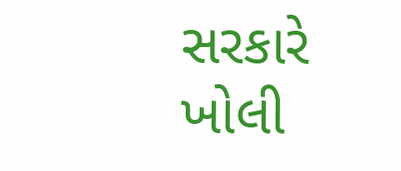સરકારે ખોલી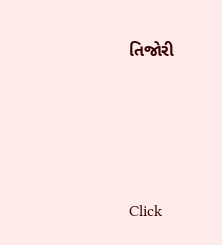તિજોરી




Click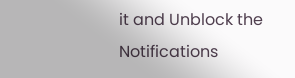it and Unblock the Notifications